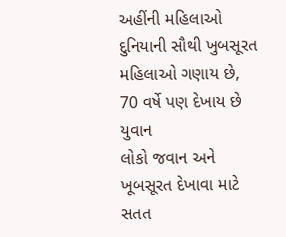અહીંની મહિલાઓ દુનિયાની સૌથી ખુબસૂરત મહિલાઓ ગણાય છે, 70 વર્ષે પણ દેખાય છે યુવાન
લોકો જવાન અને ખૂબસૂરત દેખાવા માટે સતત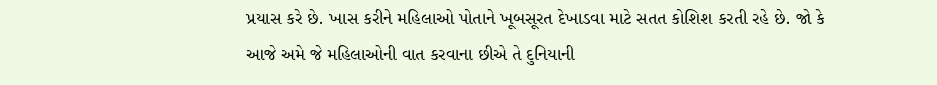પ્રયાસ કરે છે. ખાસ કરીને મહિલાઓ પોતાને ખૂબસૂરત દેખાડવા માટે સતત કોશિશ કરતી રહે છે. જો કે આજે અમે જે મહિલાઓની વાત કરવાના છીએ તે દુનિયાની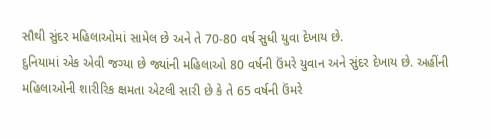સૌથી સુંદર મહિલાઓમાં સામેલ છે અને તે 70-80 વર્ષ સુધી યુવા દેખાય છે.
દુનિયામાં એક એવી જગ્યા છે જ્યાંની મહિલાઓ 80 વર્ષની ઉંમરે યુવાન અને સુંદર દેખાય છે. અહીંની મહિલાઓની શારીરિક ક્ષમતા એટલી સારી છે કે તે 65 વર્ષની ઉંમરે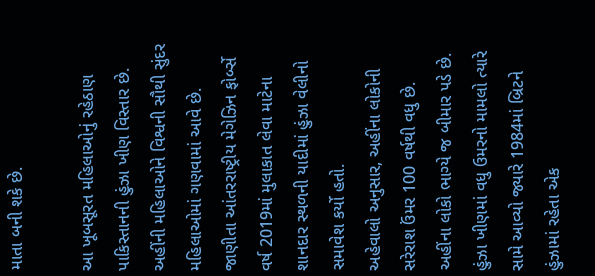માતા બની શકે છે.

આ ખૂબસૂરત મહિલાઓનું રહેઠાણ પાકિસ્તાનની હુંઝા ખીણ વિસ્તાર છે. અહીંની મહિલાઓને વિશ્વની સૌથી સુંદર મહિલાઓમાં ગણવામાં આવે છે. જાણીતા આંતરરાષ્ટ્રીય મેગેઝિન ફોર્બ્સે વર્ષ 2019માં મુલાકાત લેવા માટેના શાનદાર સ્થળની યાદીમાં હુંઝા વેલીનો સમાવેશ કર્યો હતો.
અહેવાલો અનુસાર, અહીંના લોકોની સરેરાશ ઉંમર 100 વર્ષથી વધુ છે. અહીંના લોકો ભાગ્યે જ બીમાર પડે છે. હુંઝા ખીણમાં વધુ ઉમરનો મામલો ત્યારે સામે આવ્યો જ્યારે 1984માં બ્રિટને હુંઝામાં રહેતા એક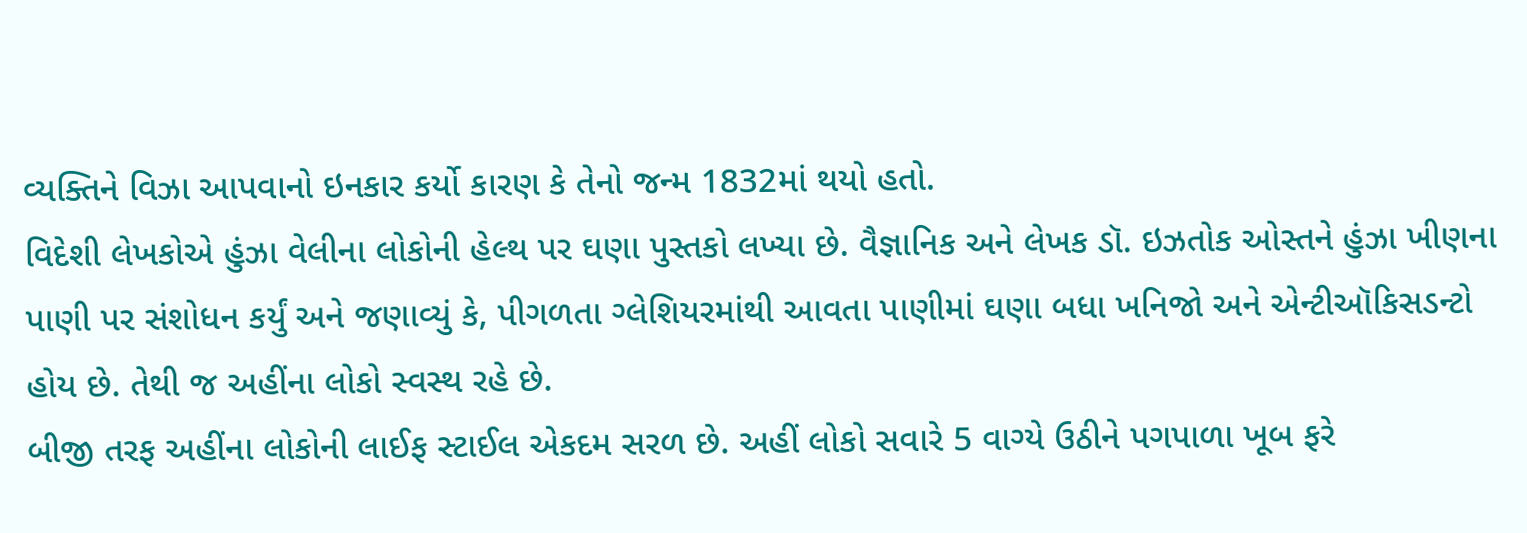વ્યક્તિને વિઝા આપવાનો ઇનકાર કર્યો કારણ કે તેનો જન્મ 1832માં થયો હતો.
વિદેશી લેખકોએ હુંઝા વેલીના લોકોની હેલ્થ પર ઘણા પુસ્તકો લખ્યા છે. વૈજ્ઞાનિક અને લેખક ડૉ. ઇઝતોક ઓસ્તને હુંઝા ખીણના પાણી પર સંશોધન કર્યું અને જણાવ્યું કે, પીગળતા ગ્લેશિયરમાંથી આવતા પાણીમાં ઘણા બધા ખનિજો અને એન્ટીઑકિસડન્ટો હોય છે. તેથી જ અહીંના લોકો સ્વસ્થ રહે છે.
બીજી તરફ અહીંના લોકોની લાઈફ સ્ટાઈલ એકદમ સરળ છે. અહીં લોકો સવારે 5 વાગ્યે ઉઠીને પગપાળા ખૂબ ફરે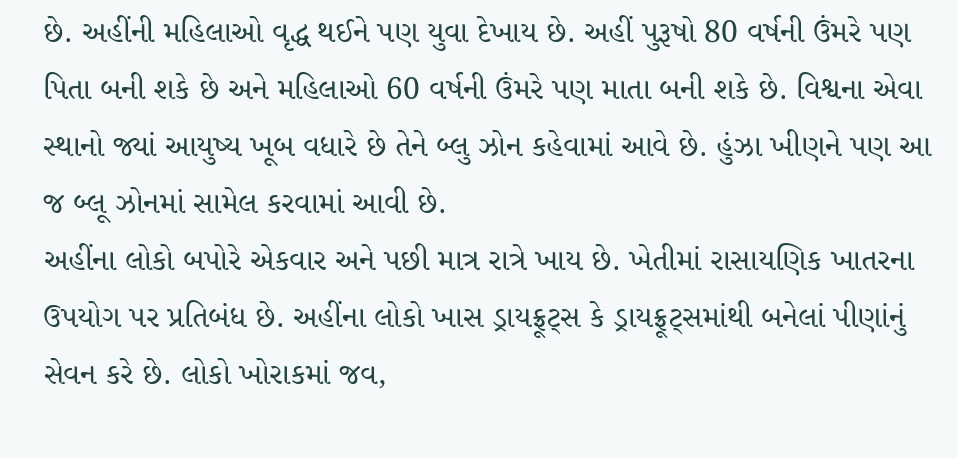છે. અહીંની મહિલાઓ વૃદ્ધ થઈને પણ યુવા દેખાય છે. અહીં પુરૂષો 80 વર્ષની ઉંમરે પણ પિતા બની શકે છે અને મહિલાઓ 60 વર્ષની ઉંમરે પણ માતા બની શકે છે. વિશ્વના એવા સ્થાનો જ્યાં આયુષ્ય ખૂબ વધારે છે તેને બ્લુ ઝોન કહેવામાં આવે છે. હુંઝા ખીણને પણ આ જ બ્લૂ ઝોનમાં સામેલ કરવામાં આવી છે.
અહીંના લોકો બપોરે એકવાર અને પછી માત્ર રાત્રે ખાય છે. ખેતીમાં રાસાયણિક ખાતરના ઉપયોગ પર પ્રતિબંધ છે. અહીંના લોકો ખાસ ડ્રાયફ્રૂટ્સ કે ડ્રાયફ્રૂટ્સમાંથી બનેલાં પીણાંનું સેવન કરે છે. લોકો ખોરાકમાં જવ,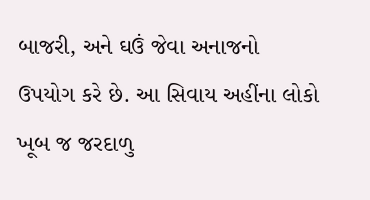બાજરી, અને ઘઉં જેવા અનાજનો ઉપયોગ કરે છે. આ સિવાય અહીંના લોકો ખૂબ જ જરદાળુ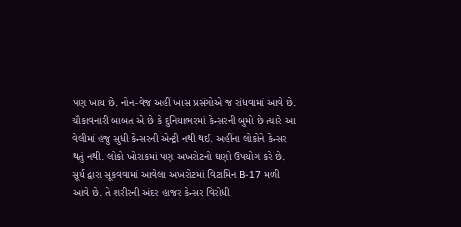પણ ખાય છે. નોન-વેજ અહીં ખાસ પ્રસંગોએ જ રાંધવામાં આવે છે.
ચૌકાવનારી બાબત એ છે કે દુનિયાભરમાં કેન્સરની બુમો છે ત્યારે આ વેલીમાં હજુ સુધી કેન્સરની એન્ટ્રી નથી થઈ. અહીંના લોકોને કેન્સર થતું નથી. લોકો ખોરાકમાં પણ અખરોટનો ઘણો ઉપયોગ કરે છે. સૂર્ય દ્વારા સૂકવવામાં આવેલા અખરોટમાં વિટામિન B-17 મળી આવે છે. તે શરીરની અંદર હાજર કેન્સર વિરોધી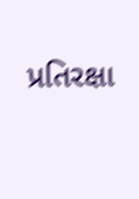પ્રતિરક્ષા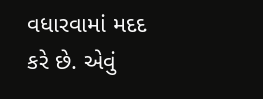વધારવામાં મદદ કરે છે. એવું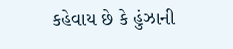કહેવાય છે કે હુંઝાની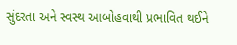સુંદરતા અને સ્વસ્થ આબોહવાથી પ્રભાવિત થઈને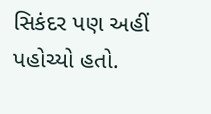સિકંદર પણ અહીં પહોચ્યો હતો.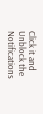Click it and Unblock the Notifications